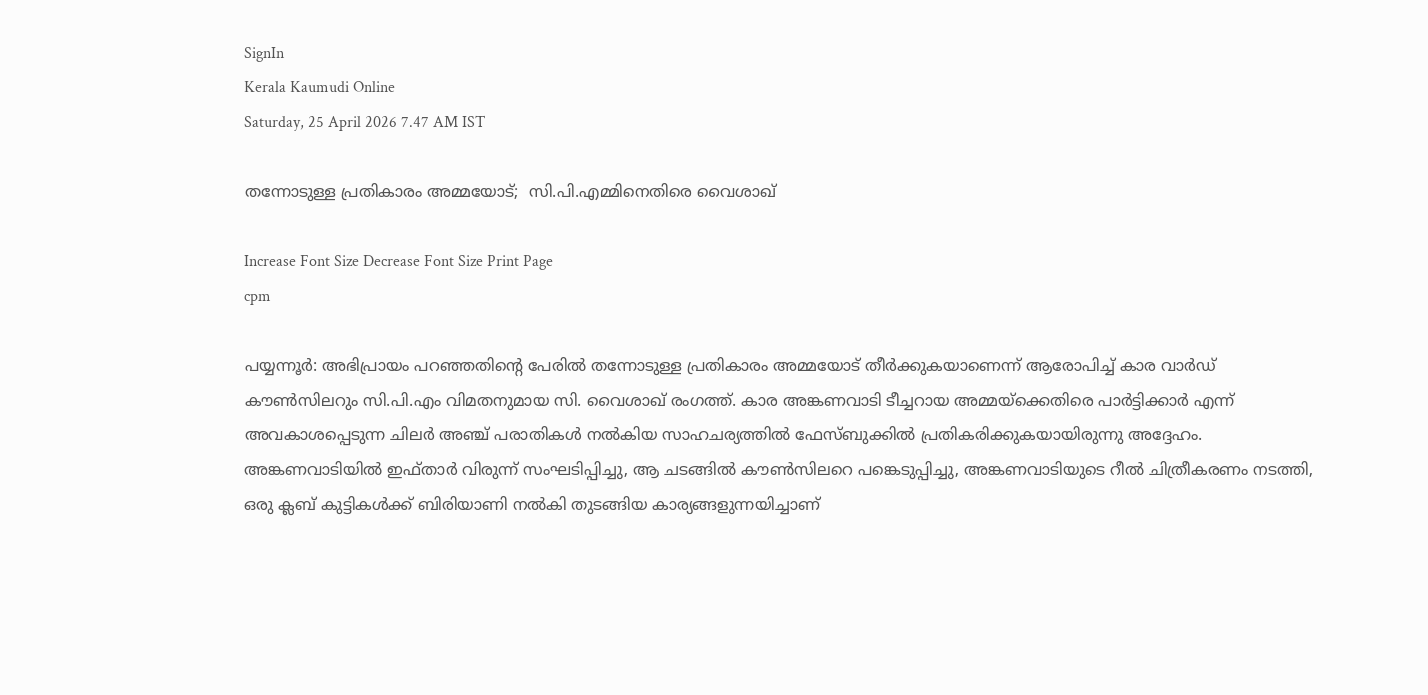SignIn
Kerala Kaumudi Online
Saturday, 25 April 2026 7.47 AM IST

തന്നോടുള്ള പ്രതികാരം അമ്മയോട്;  സി.പി.എമ്മിനെതിരെ വൈശാഖ്

Increase Font Size Decrease Font Size Print Page
cpm

പയ്യന്നൂർ: അഭിപ്രായം പറഞ്ഞതിന്റെ പേരിൽ തന്നോടുള്ള പ്രതികാരം അമ്മയോട് തീർക്കുകയാണെന്ന് ആരോപിച്ച് കാര വാർഡ് കൗൺസിലറും സി.പി.എം വിമതനുമായ സി. വൈശാഖ് രംഗത്ത്. കാര അങ്കണവാടി ടീച്ചറായ അമ്മയ്ക്കെതിരെ പാർട്ടിക്കാർ എന്ന് അവകാശപ്പെടുന്ന ചിലർ അഞ്ച് പരാതികൾ നൽകിയ സാഹചര്യത്തിൽ ഫേസ്ബുക്കിൽ പ്രതികരിക്കുകയായിരുന്നു അദ്ദേഹം.
അങ്കണവാടിയിൽ ഇഫ്താർ വിരുന്ന് സംഘടിപ്പിച്ചു, ആ ചടങ്ങിൽ കൗൺസിലറെ പങ്കെടുപ്പിച്ചു, അങ്കണവാടിയുടെ റീൽ ചിത്രീകരണം നടത്തി, ഒരു ക്ലബ് കുട്ടികൾക്ക് ബിരിയാണി നൽകി തുടങ്ങിയ കാര്യങ്ങളുന്നയിച്ചാണ്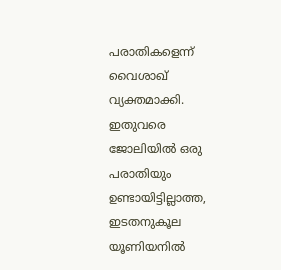പരാതികളെന്ന് വൈശാഖ് വ്യക്തമാക്കി.
ഇതുവരെ ജോലിയിൽ ഒരു പരാതിയും ഉണ്ടായിട്ടില്ലാത്ത, ഇടതനുകൂല യൂണിയനിൽ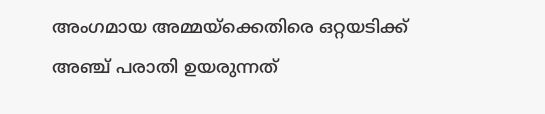അംഗമായ അമ്മയ്ക്കെതിരെ ഒറ്റയടിക്ക് അഞ്ച് പരാതി ഉയരുന്നത്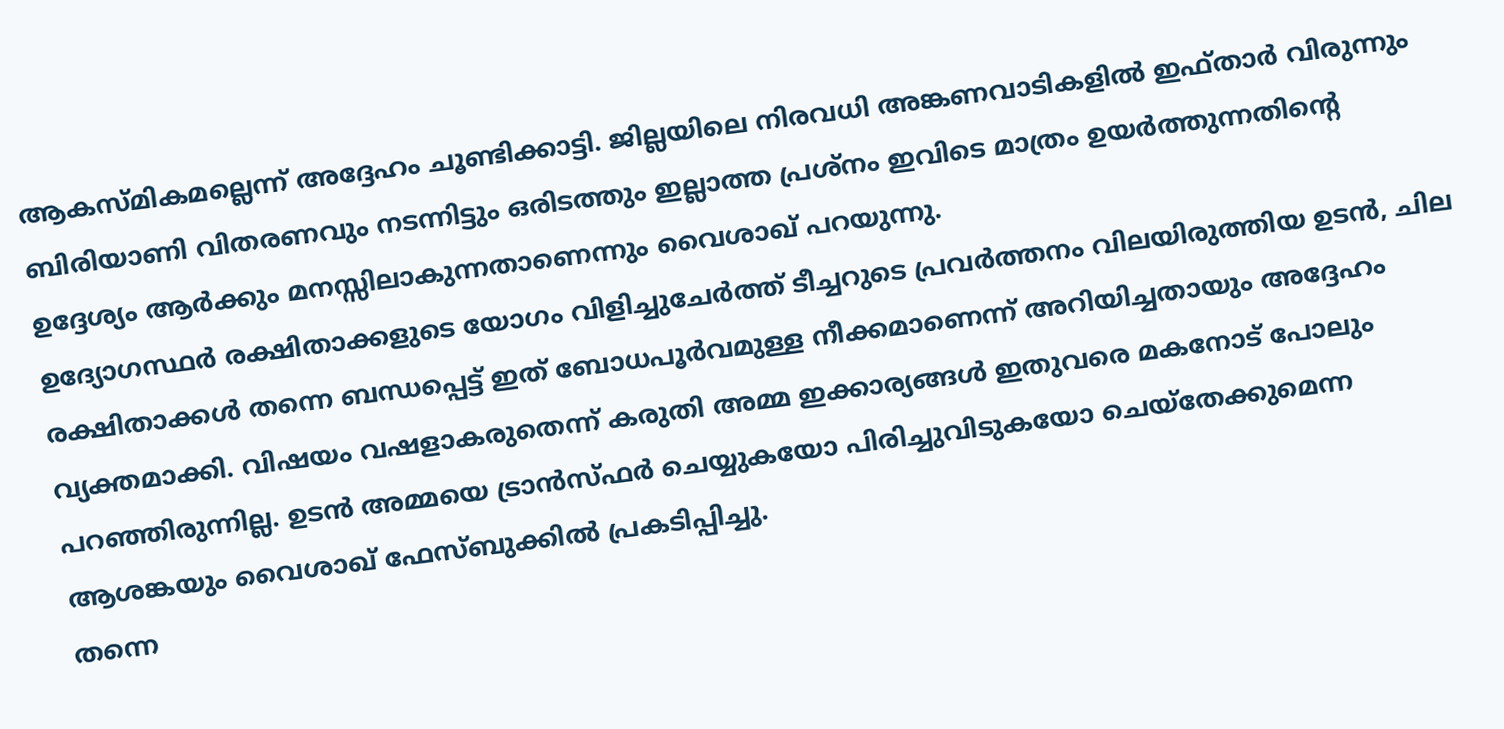ആകസ്മികമല്ലെന്ന് അദ്ദേഹം ചൂണ്ടിക്കാട്ടി. ജില്ലയിലെ നിരവധി അങ്കണവാടികളിൽ ഇഫ്താർ വിരുന്നും ബിരിയാണി വിതരണവും നടന്നിട്ടും ഒരിടത്തും ഇല്ലാത്ത പ്രശ്നം ഇവിടെ മാത്രം ഉയർത്തുന്നതിന്റെ ഉദ്ദേശ്യം ആർക്കും മനസ്സിലാകുന്നതാണെന്നും വൈശാഖ് പറയുന്നു.
ഉദ്യോഗസ്ഥർ രക്ഷിതാക്കളുടെ യോഗം വിളിച്ചുചേർത്ത് ടീച്ചറുടെ പ്രവർത്തനം വിലയിരുത്തിയ ഉടൻ, ചില രക്ഷിതാക്കൾ തന്നെ ബന്ധപ്പെട്ട് ഇത് ബോധപൂർവമുള്ള നീക്കമാണെന്ന് അറിയിച്ചതായും അദ്ദേഹം വ്യക്തമാക്കി. വിഷയം വഷളാകരുതെന്ന് കരുതി അമ്മ ഇക്കാര്യങ്ങൾ ഇതുവരെ മകനോട് പോലും പറഞ്ഞിരുന്നില്ല. ഉടൻ അമ്മയെ ട്രാൻസ്ഫർ ചെയ്യുകയോ പിരിച്ചുവിടുകയോ ചെയ്‌തേക്കുമെന്ന ആശങ്കയും വൈശാഖ് ഫേസ്ബുക്കിൽ പ്രകടിപ്പിച്ചു.
തന്നെ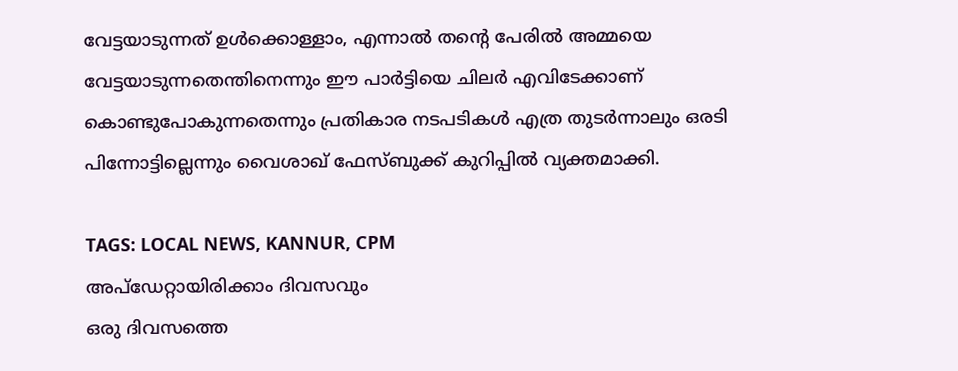വേട്ടയാടുന്നത് ഉൾക്കൊള്ളാം, എന്നാൽ തന്റെ പേരിൽ അമ്മയെ വേട്ടയാടുന്നതെന്തിനെന്നും ഈ പാർട്ടിയെ ചിലർ എവിടേക്കാണ് കൊണ്ടുപോകുന്നതെന്നും പ്രതികാര നടപടികൾ എത്ര തുടർന്നാലും ഒരടി പിന്നോട്ടില്ലെന്നും വൈശാഖ് ഫേസ്ബുക്ക് കുറിപ്പിൽ വ്യക്തമാക്കി.

TAGS: LOCAL NEWS, KANNUR, CPM
അപ്ഡേറ്റായിരിക്കാം ദിവസവും
ഒരു ദിവസത്തെ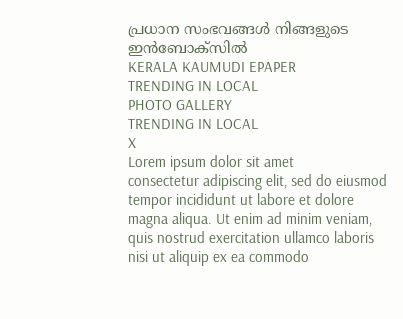പ്രധാന സംഭവങ്ങൾ നിങ്ങളുടെ ഇൻബോക്സിൽ
KERALA KAUMUDI EPAPER
TRENDING IN LOCAL
PHOTO GALLERY
TRENDING IN LOCAL
X
Lorem ipsum dolor sit amet
consectetur adipiscing elit, sed do eiusmod tempor incididunt ut labore et dolore magna aliqua. Ut enim ad minim veniam, quis nostrud exercitation ullamco laboris nisi ut aliquip ex ea commodo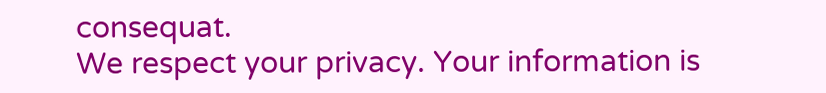consequat.
We respect your privacy. Your information is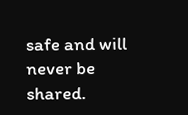safe and will never be shared.